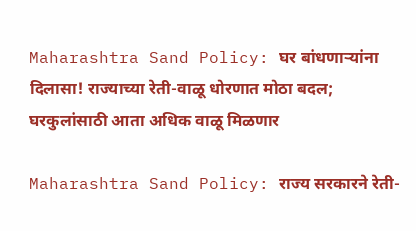Maharashtra Sand Policy: घर बांधणाऱ्यांना दिलासा! राज्याच्या रेती-वाळू धोरणात मोठा बदल; घरकुलांसाठी आता अधिक वाळू मिळणार

Maharashtra Sand Policy: राज्य सरकारने रेती-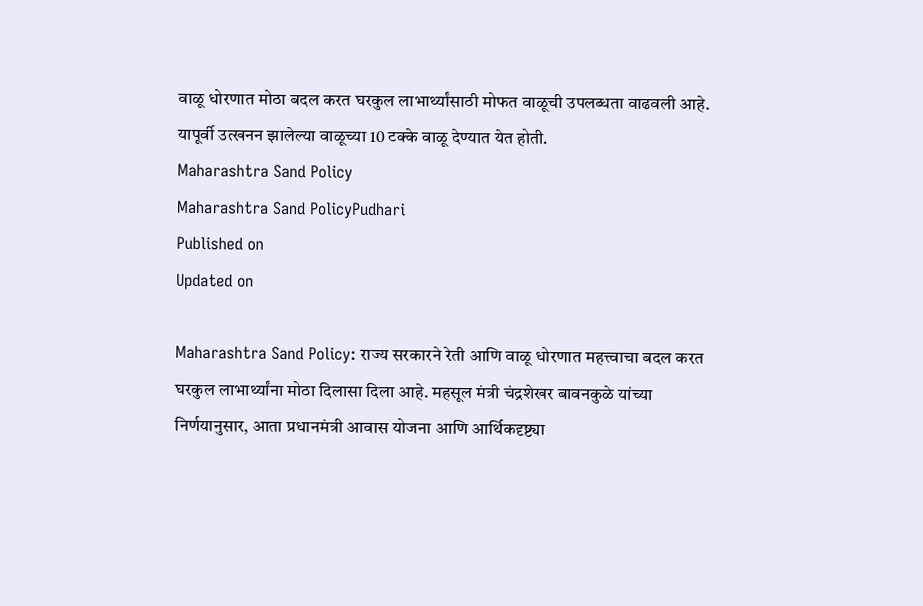वाळू धोरणात मोठा बदल करत घरकुल लाभार्थ्यांसाठी मोफत वाळूची उपलब्धता वाढवली आहे. यापूर्वी उत्खनन झालेल्या वाळूच्या 10 टक्के वाळू देण्यात येत होती.
Maharashtra Sand Policy
Maharashtra Sand PolicyPudhari
Published on
Updated on

Maharashtra Sand Policy: राज्य सरकारने रेती आणि वाळू धोरणात महत्त्वाचा बदल करत घरकुल लाभार्थ्यांना मोठा दिलासा दिला आहे. महसूल मंत्री चंद्रशेखर बावनकुळे यांच्या निर्णयानुसार, आता प्रधानमंत्री आवास योजना आणि आर्थिकदृष्ट्या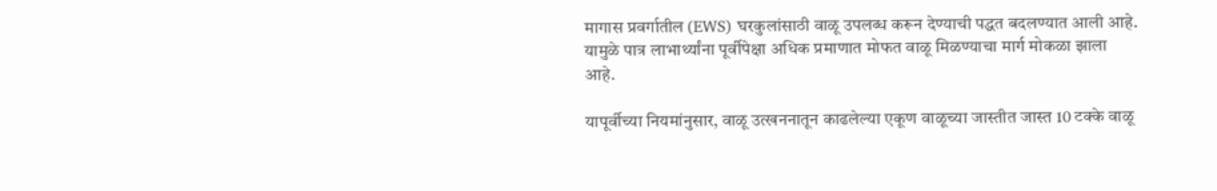मागास प्रवर्गातील (EWS) घरकुलांसाठी वाळू उपलब्ध करून देण्याची पद्धत बदलण्यात आली आहे. यामुळे पात्र लाभार्थ्यांना पूर्वीपेक्षा अधिक प्रमाणात मोफत वाळू मिळण्याचा मार्ग मोकळा झाला आहे.

यापूर्वीच्या नियमांनुसार, वाळू उत्खननातून काढलेल्या एकूण वाळूच्या जास्तीत जास्त 10 टक्के वाळू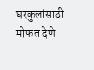घरकुलांसाठी मोफत देणे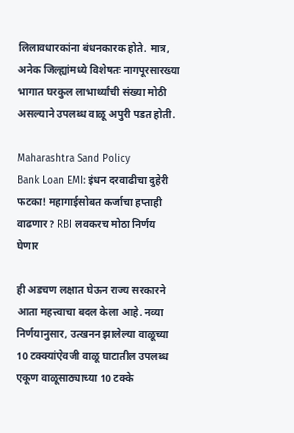लिलावधारकांना बंधनकारक होते. मात्र, अनेक जिल्ह्यांमध्ये विशेषतः नागपूरसारख्या भागात घरकुल लाभार्थ्यांची संख्या मोठी असल्याने उपलब्ध वाळू अपुरी पडत होती.

Maharashtra Sand Policy
Bank Loan EMI: इंधन दरवाढीचा दुहेरी फटका! महागाईसोबत कर्जाचा हप्ताही वाढणार? RBI लवकरच मोठा निर्णय घेणार

ही अडचण लक्षात घेऊन राज्य सरकारने आता महत्त्वाचा बदल केला आहे. नव्या निर्णयानुसार, उत्खनन झालेल्या वाळूच्या 10 टक्क्यांऐवजी वाळू घाटातील उपलब्ध एकूण वाळूसाठ्याच्या 10 टक्के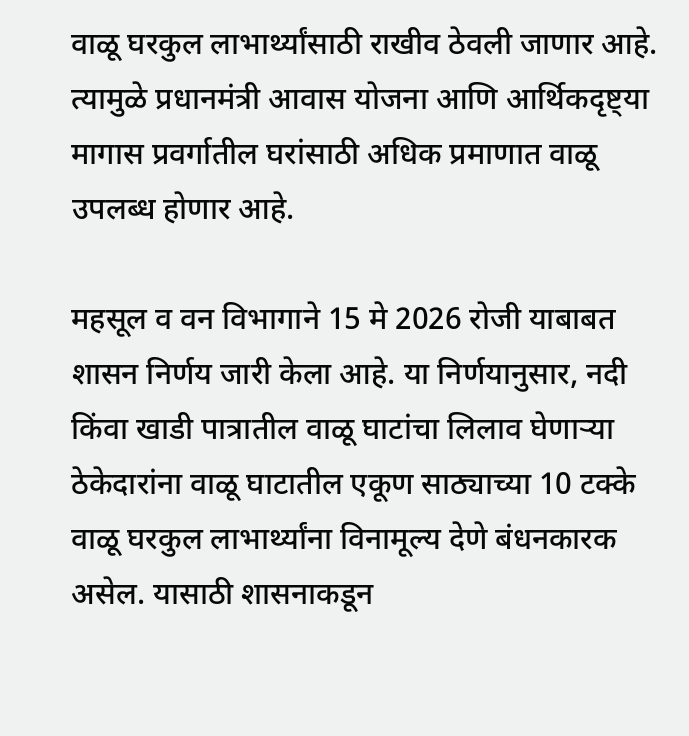वाळू घरकुल लाभार्थ्यांसाठी राखीव ठेवली जाणार आहे. त्यामुळे प्रधानमंत्री आवास योजना आणि आर्थिकदृष्ट्या मागास प्रवर्गातील घरांसाठी अधिक प्रमाणात वाळू उपलब्ध होणार आहे.

महसूल व वन विभागाने 15 मे 2026 रोजी याबाबत शासन निर्णय जारी केला आहे. या निर्णयानुसार, नदी किंवा खाडी पात्रातील वाळू घाटांचा लिलाव घेणाऱ्या ठेकेदारांना वाळू घाटातील एकूण साठ्याच्या 10 टक्के वाळू घरकुल लाभार्थ्यांना विनामूल्य देणे बंधनकारक असेल. यासाठी शासनाकडून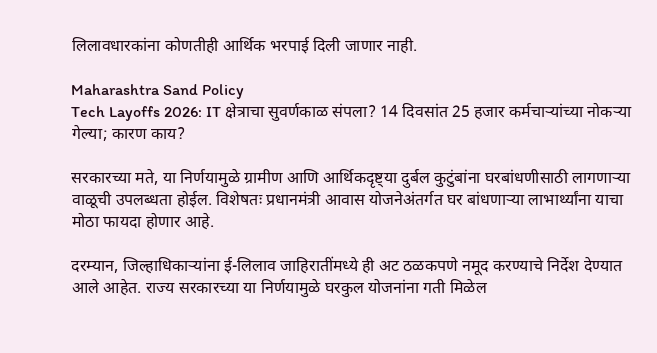लिलावधारकांना कोणतीही आर्थिक भरपाई दिली जाणार नाही.

Maharashtra Sand Policy
Tech Layoffs 2026: IT क्षेत्राचा सुवर्णकाळ संपला? 14 दिवसांत 25 हजार कर्मचाऱ्यांच्या नोकऱ्या गेल्या; कारण काय?

सरकारच्या मते, या निर्णयामुळे ग्रामीण आणि आर्थिकदृष्ट्या दुर्बल कुटुंबांना घरबांधणीसाठी लागणाऱ्या वाळूची उपलब्धता होईल. विशेषतः प्रधानमंत्री आवास योजनेअंतर्गत घर बांधणाऱ्या लाभार्थ्यांना याचा मोठा फायदा होणार आहे.

दरम्यान, जिल्हाधिकाऱ्यांना ई-लिलाव जाहिरातींमध्ये ही अट ठळकपणे नमूद करण्याचे निर्देश देण्यात आले आहेत. राज्य सरकारच्या या निर्णयामुळे घरकुल योजनांना गती मिळेल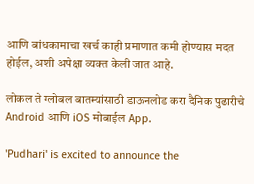आणि बांधकामाचा खर्च काही प्रमाणात कमी होण्यास मदत होईल, अशी अपेक्षा व्यक्त केली जात आहे.

लोकल ते ग्लोबल बातम्यांसाठी डाऊनलोड करा दैनिक पुढारीचे Android आणि iOS मोबाईल App.

'Pudhari' is excited to announce the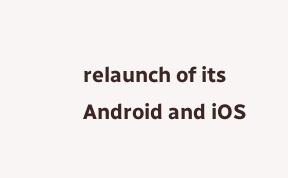relaunch of its Android and iOS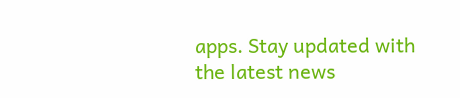apps. Stay updated with the latest news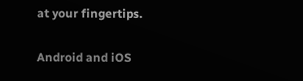at your fingertips.

Android and iOS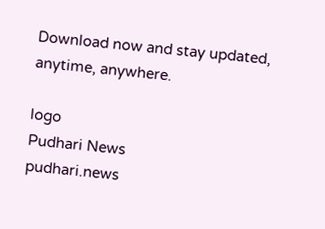Download now and stay updated, anytime, anywhere.

logo
Pudhari News
pudhari.news